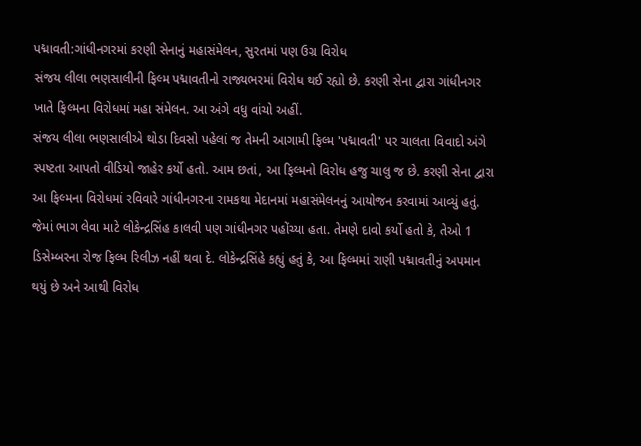પદ્માવતી:ગાંધીનગરમાં કરણી સેનાનું મહાસંમેલન, સુરતમાં પણ ઉગ્ર વિરોધ
સંજય લીલા ભણસાલીની ફિલ્મ પદ્માવતીનો રાજ્યભરમાં વિરોધ થઈ રહ્યો છે. કરણી સેના દ્વારા ગાંધીનગર ખાતે ફિલ્મના વિરોધમાં મહા સંમેલન. આ અંગે વધુ વાંચો અહીં.
સંજય લીલા ભણસાલીએ થોડા દિવસો પહેલાં જ તેમની આગામી ફિલ્મ 'પદ્માવતી' પર ચાલતા વિવાદો અંગે સ્પષ્ટતા આપતો વીડિયો જાહેર કર્યો હતો. આમ છતાં, આ ફિલ્મનો વિરોધ હજુ ચાલુ જ છે. કરણી સેના દ્વારા આ ફિલ્મના વિરોધમાં રવિવારે ગાંધીનગરના રામકથા મેદાનમાં મહાસંમેલનનું આયોજન કરવામાં આવ્યું હતું. જેમાં ભાગ લેવા માટે લોકેન્દ્રસિંહ કાલવી પણ ગાંધીનગર પહોંચ્યા હતા. તેમણે દાવો કર્યો હતો કે, તેઓ 1 ડિસેમ્બરના રોજ ફિલ્મ રિલીઝ નહીં થવા દે. લોકેન્દ્રસિંહે કહ્યું હતું કે, આ ફિલ્મમાં રાણી પદ્માવતીનું અપમાન થયું છે અને આથી વિરોધ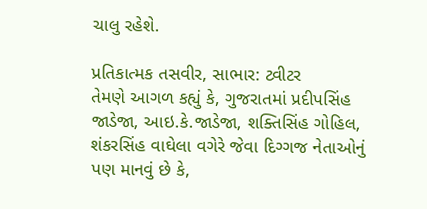ચાલુ રહેશે.

પ્રતિકાત્મક તસવીર, સાભાર: ટ્વીટર
તેમણે આગળ કહ્યું કે, ગુજરાતમાં પ્રદીપસિંહ જાડેજા, આઇ.કે.જાડેજા, શક્તિસિંહ ગોહિલ, શંકરસિંહ વાઘેલા વગેરે જેવા દિગ્ગજ નેતાઓનું પણ માનવું છે કે,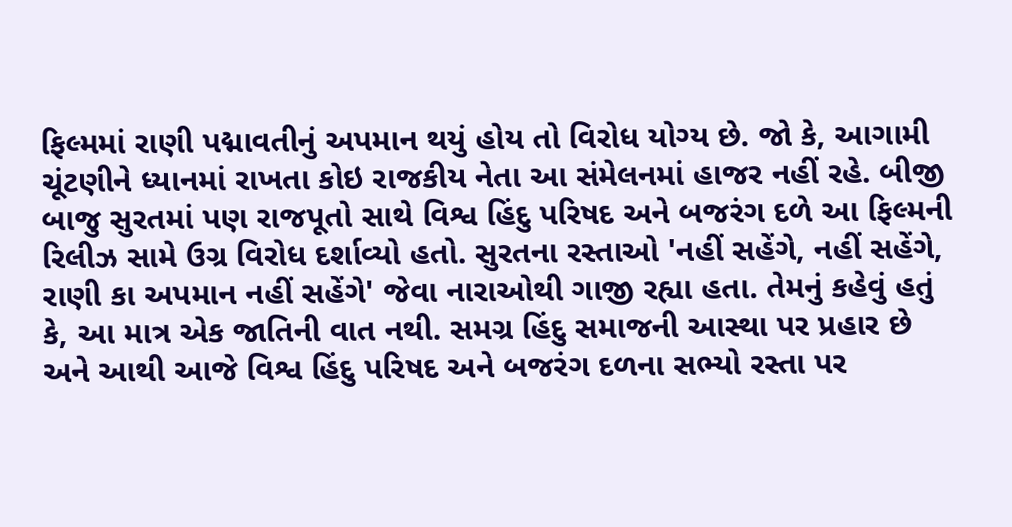ફિલ્મમાં રાણી પદ્માવતીનું અપમાન થયું હોય તો વિરોધ યોગ્ય છે. જો કે, આગામી ચૂંટણીને ધ્યાનમાં રાખતા કોઇ રાજકીય નેતા આ સંમેલનમાં હાજર નહીં રહે. બીજી બાજુ સુરતમાં પણ રાજપૂતો સાથે વિશ્વ હિંદુ પરિષદ અને બજરંગ દળે આ ફિલ્મની રિલીઝ સામે ઉગ્ર વિરોધ દર્શાવ્યો હતો. સુરતના રસ્તાઓ 'નહીં સહેંગે, નહીં સહેંગે, રાણી કા અપમાન નહીં સહેંગે' જેવા નારાઓથી ગાજી રહ્યા હતા. તેમનું કહેવું હતું કે, આ માત્ર એક જાતિની વાત નથી. સમગ્ર હિંદુ સમાજની આસ્થા પર પ્રહાર છે અને આથી આજે વિશ્વ હિંદુ પરિષદ અને બજરંગ દળના સભ્યો રસ્તા પર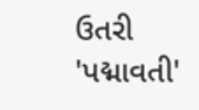ઉતરી 'પદ્માવતી'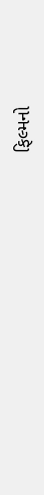ફિલ્મનો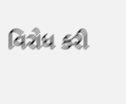વિરોધ કરી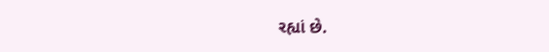રહ્યાં છે.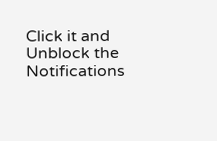Click it and Unblock the Notifications